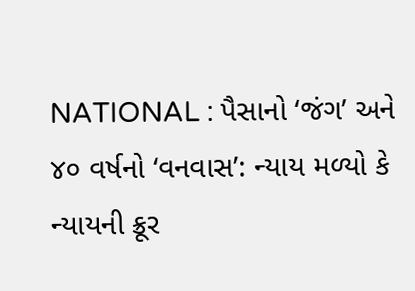NATIONAL : પૈસાનો ‘જંગ’ અને ૪૦ વર્ષનો ‘વનવાસ’: ન્યાય મળ્યો કે ન્યાયની ક્રૂર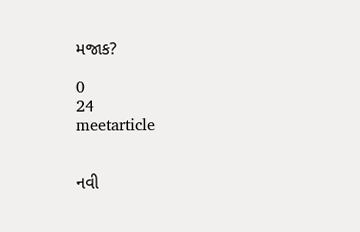મજાક?

0
24
meetarticle


નવી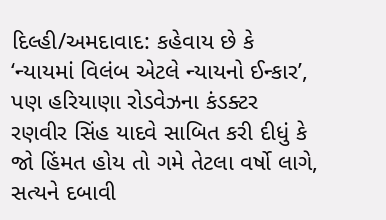દિલ્હી/અમદાવાદ: કહેવાય છે કે ‘ન્યાયમાં વિલંબ એટલે ન્યાયનો ઈન્કાર’, પણ હરિયાણા રોડવેઝના કંડક્ટર રણવીર સિંહ યાદવે સાબિત કરી દીધું કે જો હિંમત હોય તો ગમે તેટલા વર્ષો લાગે, સત્યને દબાવી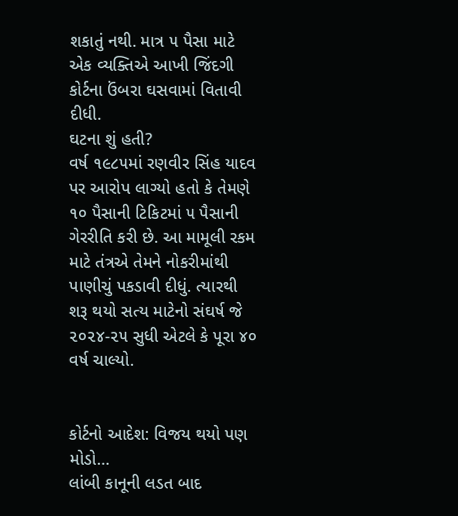શકાતું નથી. માત્ર ૫ પૈસા માટે એક વ્યક્તિએ આખી જિંદગી કોર્ટના ઉંબરા ઘસવામાં વિતાવી દીધી.
ઘટના શું હતી?
વર્ષ ૧૯૮૫માં રણવીર સિંહ યાદવ પર આરોપ લાગ્યો હતો કે તેમણે ૧૦ પૈસાની ટિકિટમાં ૫ પૈસાની ગેરરીતિ કરી છે. આ મામૂલી રકમ માટે તંત્રએ તેમને નોકરીમાંથી પાણીચું પકડાવી દીધું. ત્યારથી શરૂ થયો સત્ય માટેનો સંઘર્ષ જે ૨૦૨૪-૨૫ સુધી એટલે કે પૂરા ૪૦ વર્ષ ચાલ્યો.


કોર્ટનો આદેશ: વિજય થયો પણ મોડો…
લાંબી કાનૂની લડત બાદ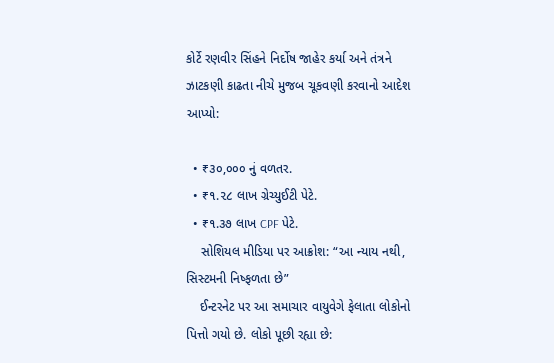કોર્ટે રણવીર સિંહને નિર્દોષ જાહેર કર્યા અને તંત્રને ઝાટકણી કાઢતા નીચે મુજબ ચૂકવણી કરવાનો આદેશ આપ્યો:

  • ₹૩૦,૦૦૦ નું વળતર.
  • ₹૧.૨૮ લાખ ગ્રેચ્યુઈટી પેટે.
  • ₹૧.૩૭ લાખ CPF પેટે.
    સોશિયલ મીડિયા પર આક્રોશ: “આ ન્યાય નથી, સિસ્ટમની નિષ્ફળતા છે”
    ઈન્ટરનેટ પર આ સમાચાર વાયુવેગે ફેલાતા લોકોનો પિત્તો ગયો છે. લોકો પૂછી રહ્યા છે: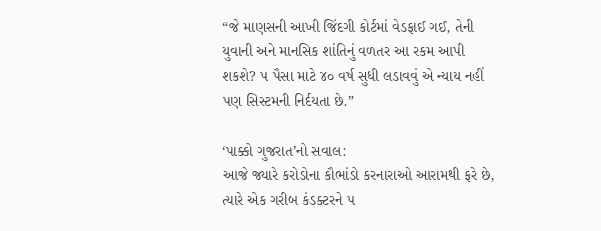“જે માણસની આખી જિંદગી કોર્ટમાં વેડફાઈ ગઈ, તેની યુવાની અને માનસિક શાંતિનું વળતર આ રકમ આપી શકશે? ૫ પૈસા માટે ૪૦ વર્ષ સુધી લડાવવું એ ન્યાય નહીં પણ સિસ્ટમની નિર્દયતા છે.”

‘પાક્કો ગુજરાત’નો સવાલ:
આજે જ્યારે કરોડોના કૌભાંડો કરનારાઓ આરામથી ફરે છે, ત્યારે એક ગરીબ કંડક્ટરને ૫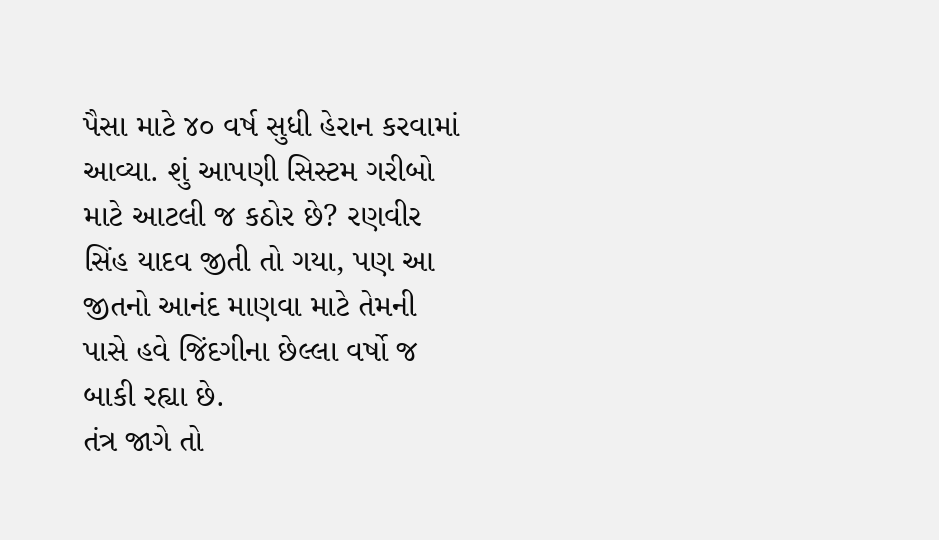પૈસા માટે ૪૦ વર્ષ સુધી હેરાન કરવામાં આવ્યા. શું આપણી સિસ્ટમ ગરીબો માટે આટલી જ કઠોર છે? રણવીર સિંહ યાદવ જીતી તો ગયા, પણ આ જીતનો આનંદ માણવા માટે તેમની પાસે હવે જિંદગીના છેલ્લા વર્ષો જ બાકી રહ્યા છે.
તંત્ર જાગે તો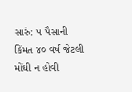સારું: ૫ પૈસાની કિંમત ૪૦ વર્ષ જેટલી મોંઘી ન હોવી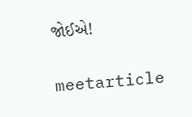જોઈએ!

meetarticle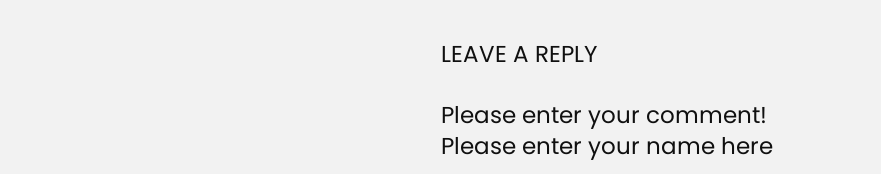LEAVE A REPLY

Please enter your comment!
Please enter your name here